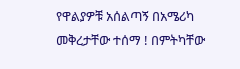የዋልያዎቹ አሰልጣኝ በአሜሪካ መቅረታቸው ተሰማ ! በምትካቸው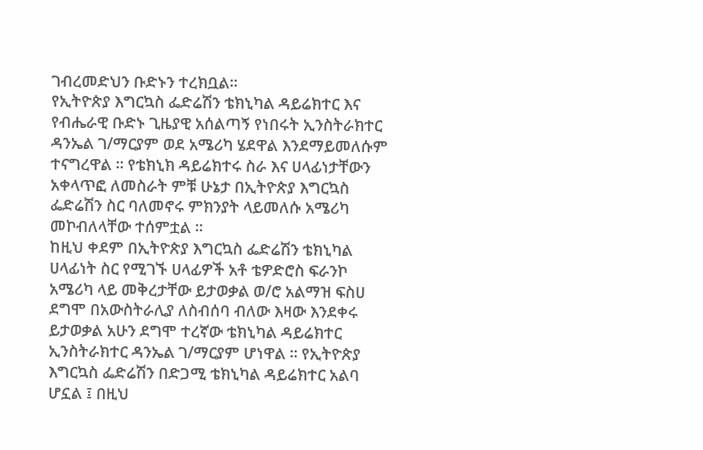ገብረመድህን ቡድኑን ተረክቧል።
የኢትዮጵያ እግርኳስ ፌድሬሽን ቴክኒካል ዳይሬክተር እና የብሔራዊ ቡድኑ ጊዜያዊ አሰልጣኝ የነበሩት ኢንስትራክተር ዳንኤል ገ/ማርያም ወደ አሜሪካ ሄደዋል እንደማይመለሱም ተናግረዋል ። የቴክኒክ ዳይሬክተሩ ስራ እና ሀላፊነታቸውን አቀላጥፎ ለመስራት ምቹ ሁኔታ በኢትዮጵያ እግርኳስ ፌድሬሽን ስር ባለመኖሩ ምክንያት ላይመለሱ አሜሪካ መኮብለላቸው ተሰምቷል ።
ከዚህ ቀደም በኢትዮጵያ እግርኳስ ፌድሬሽን ቴክኒካል ሀላፊነት ስር የሚገኙ ሀላፊዎች አቶ ቴዎድሮስ ፍራንኮ አሜሪካ ላይ መቅረታቸው ይታወቃል ወ/ሮ አልማዝ ፍስሀ ደግሞ በአውስትራሊያ ለስብሰባ ብለው እዛው እንደቀሩ ይታወቃል አሁን ደግሞ ተረኛው ቴክኒካል ዳይሬክተር ኢንስትራክተር ዳንኤል ገ/ማርያም ሆነዋል ። የኢትዮጵያ እግርኳስ ፌድሬሽን በድጋሚ ቴክኒካል ዳይሬክተር አልባ ሆኗል ፤ በዚህ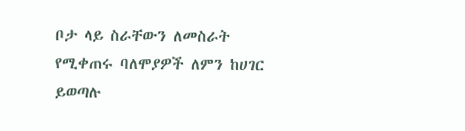ቦታ ላይ ስራቸውን ለመስራት የሚቀጠሩ ባለሞያዎች ለምን ከሀገር ይወጣሉ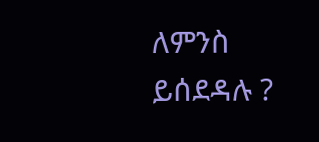ለምንስ ይሰደዳሉ ?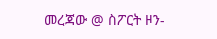መረጃው @ ስፖርት ዞን-